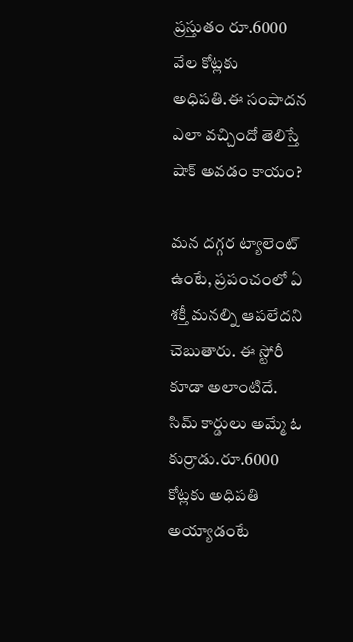ప్రస్తుతం రూ.6000 వేల కోట్లకు అధిపతి.ఈ సంపాదన ఎలా వచ్చిందో తెలిస్తే షాక్ అవడం కాయం?

మన దగ్గర ట్యాలెంట్ ఉంటే, ప్రపంచంలో ఏ శక్తీ మనల్ని ఆపలేదని చెబుతారు. ఈ స్టోరీ కూడా అలాంటిదే. సిమ్ కార్డులు అమ్మే ఓ కుర్రాడు.రూ.6000 కోట్లకు అధిపతి అయ్యాడంటే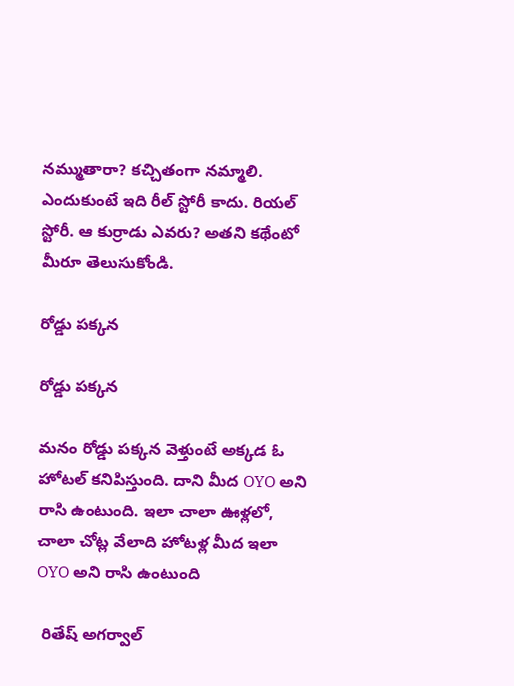నమ్ముతారా? కచ్చితంగా నమ్మాలి. ఎందుకుంటే ఇది రీల్ స్టోరీ కాదు. రియల్ స్టోరీ. ఆ కుర్రాడు ఎవరు? అతని కథేంటో మీరూ తెలుసుకోండి.

రోడ్డు పక్కన

రోడ్డు పక్కన

మనం రోడ్డు పక్కన వెళ్తుంటే అక్కడ ఓ హోటల్ కనిపిస్తుంది. దాని మీద OYO అని రాసి ఉంటుంది. ఇలా చాలా ఊళ్లలో, చాలా చోట్ల వేలాది హోటళ్ల మీద ఇలా OYO అని రాసి ఉంటుంది

 రితేష్ అగర్వాల్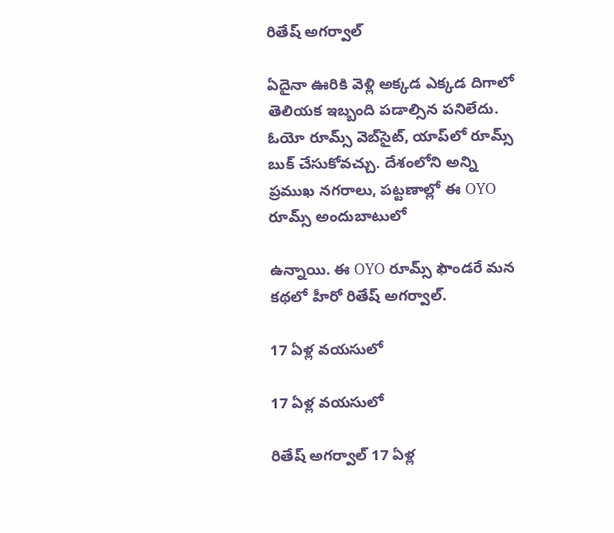రితేష్ అగర్వాల్

ఏదైనా ఊరికి వెళ్లి అక్కడ ఎక్కడ దిగాలో తెలియక ఇబ్బంది పడాల్సిన పనిలేదు. ఓయో రూమ్స్ వెబ్‌సైట్, యాప్‌లో రూమ్స్ బుక్ చేసుకోవచ్చు. దేశంలోని అన్ని ప్రముఖ నగరాలు, పట్టణాల్లో ఈ OYO రూమ్స్ అందుబాటులో

ఉన్నాయి. ఈ OYO రూమ్స్ ఫౌండరే మన కథలో హీరో రితేష్ అగర్వాల్.

17 ఏళ్ల వయసులో

17 ఏళ్ల వయసులో

రితేష్ అగర్వాల్ 17 ఏళ్ల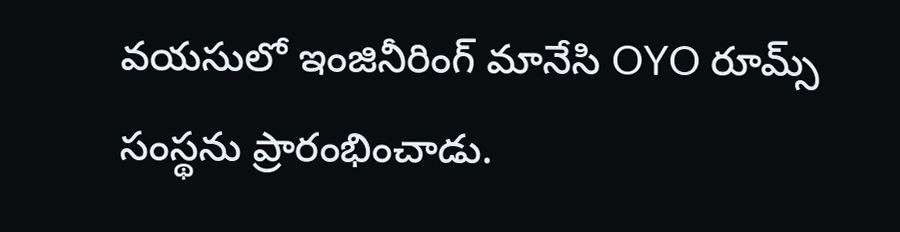వయసులో ఇంజినీరింగ్ మానేసి OYO రూమ్స్ సంస్థను ప్రారంభించాడు.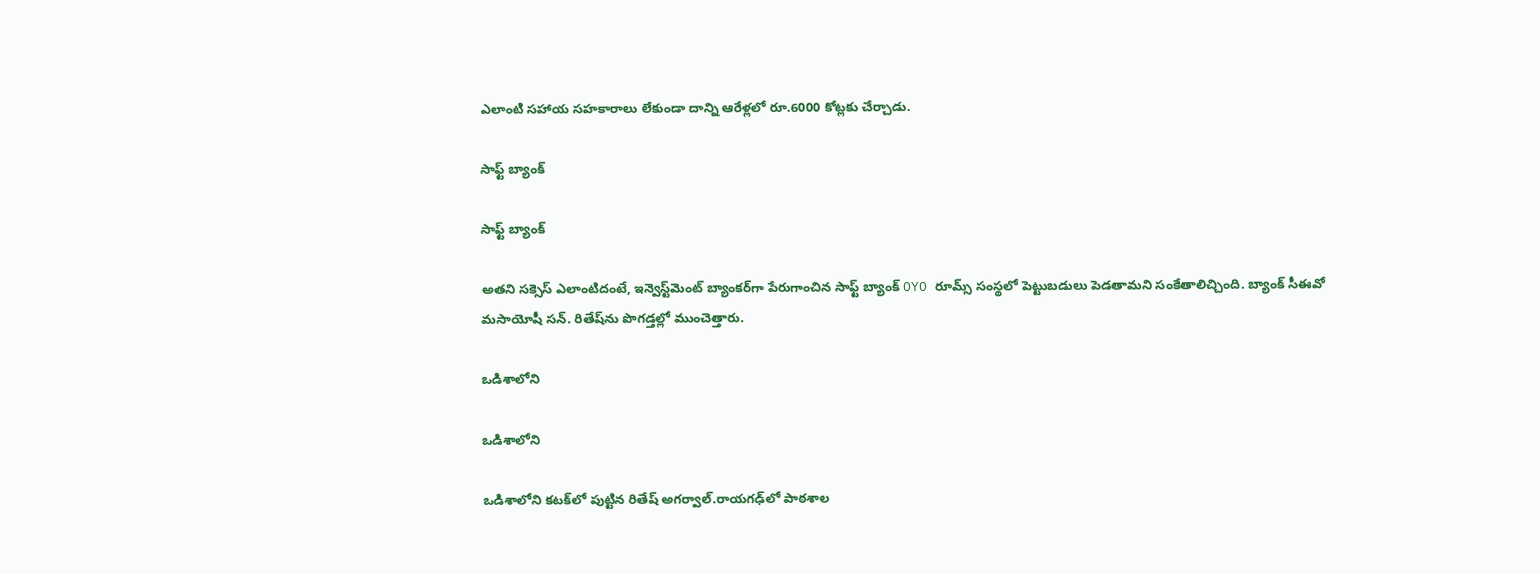ఎలాంటి సహాయ సహకారాలు లేకుండా దాన్ని ఆరేళ్లలో రూ.6000 కోట్లకు చేర్చాడు.

సాఫ్ట్ బ్యాంక్

సాఫ్ట్ బ్యాంక్

అతని సక్సెస్ ఎలాంటిదంటే, ఇన్వెస్ట్‌మెంట్ బ్యాంకర్‌గా పేరుగాంచిన సాఫ్ట్ బ్యాంక్ OYO రూమ్స్‌ సంస్థలో పెట్టుబడులు పెడతామని సంకేతాలిచ్చింది. బ్యాంక్ సీఈవో మసాయోషీ సన్. రితేష్‌ను పొగడ్తల్లో ముంచెత్తారు.

ఒడిశాలోని

ఒడిశాలోని

ఒడిశాలోని కటక్‌లో పుట్టిన రితేష్ అగర్వాల్.రాయగఢ్‌లో పాఠశాల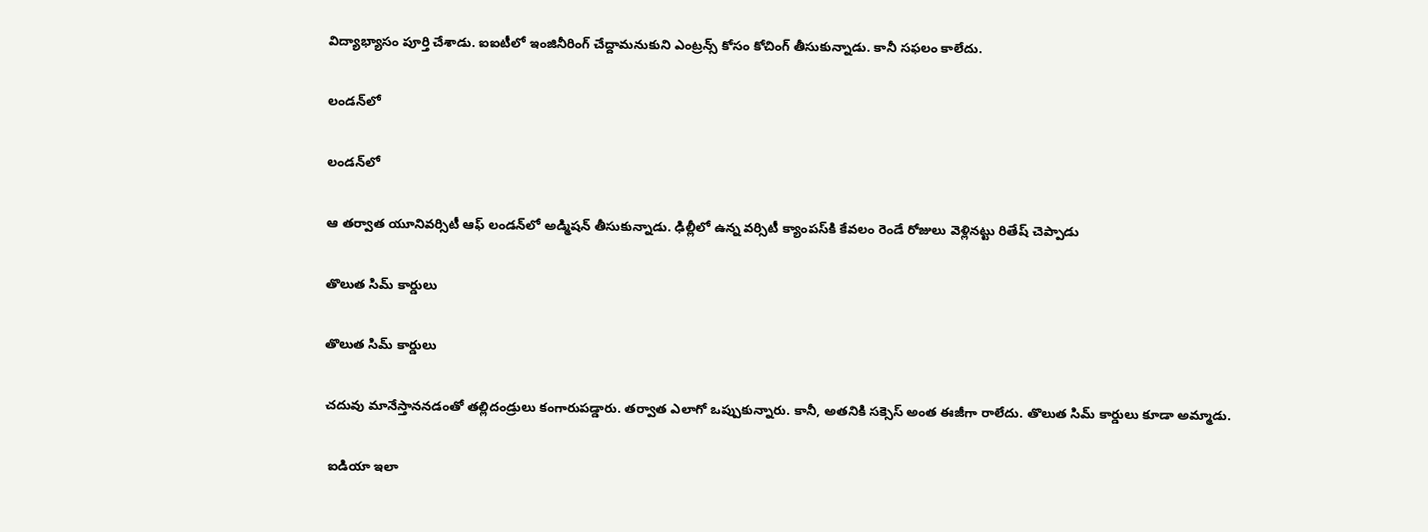విద్యాభ్యాసం పూర్తి చేశాడు. ఐఐటీలో ఇంజినీరింగ్ చేద్దామనుకుని ఎంట్రన్స్‌ కోసం కోచింగ్ తీసుకున్నాడు. కానీ సఫలం కాలేదు.

లండన్‌లో

లండన్‌లో

ఆ తర్వాత యూనివర్సిటీ ఆఫ్ లండన్‌లో అడ్మిషన్ తీసుకున్నాడు. ఢిల్లీలో ఉన్న వర్సిటీ క్యాంపస్‌కి కేవలం రెండే రోజులు వెళ్లినట్టు రితేష్ చెప్పాడు

తొలుత సిమ్ కార్డులు

తొలుత సిమ్ కార్డులు

చదువు మానేస్తాననడంతో తల్లిదండ్రులు కంగారుపడ్డారు. తర్వాత ఎలాగో ఒప్పుకున్నారు. కానీ, అతనికి సక్సెస్ అంత ఈజీగా రాలేదు. తొలుత సిమ్ కార్డులు కూడా అమ్మాడు.

 ఐడియా ఇలా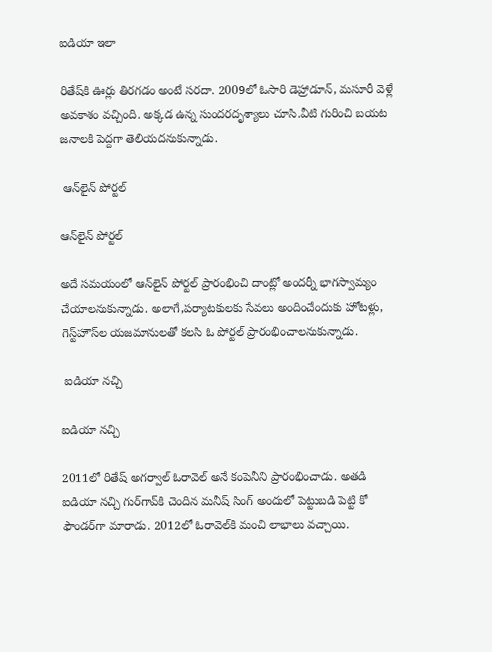ఐడియా ఇలా

రితేష్‌కి ఊర్లు తిరగడం అంటే సరదా. 2009లో ఓసారి డెహ్రాడూన్, మసూరీ వెళ్లే అవకాశం వచ్చింది. అక్కడ ఉన్న సుందరదృశ్యాలు చూసి.వీటి గురించి బయట జనాలకి పెద్దగా తెలియదనుకున్నాడు.

 ఆన్‌లైన్ పోర్టల్

ఆన్‌లైన్ పోర్టల్

అదే సమయంలో ఆన్‌లైన్ పోర్టల్ ప్రారంభించి దాంట్లో అందర్నీ భాగస్వామ్యం చేయాలనుకున్నాడు. అలాగే,పర్యాటకులకు సేవలు అందించేందుకు హోటళ్లు, గెస్ట్‌హౌస్‌ల యజమానులతో కలసి ఓ పోర్టల్ ప్రారంభించాలనుకున్నాడు.

 ఐడియా నచ్చి

ఐడియా నచ్చి

2011లో రితేష్ అగర్వాల్ ఓరావెల్ అనే కంపెనీని ప్రారంభించాడు. అతడి ఐడియా నచ్చి గుర్‌గావ్‌కి చెందిన మనీష్ సింగ్ అందులో పెట్టుబడి పెట్టి కో ఫౌండర్‌గా మారాడు. 2012లో ఓరావెల్‌కి మంచి లాభాలు వచ్చాయి.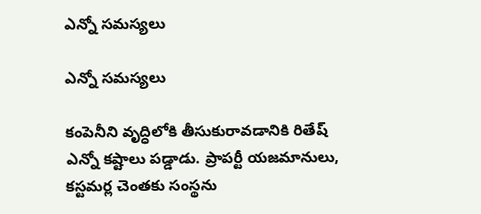ఎన్నో సమస్యలు

ఎన్నో సమస్యలు

కంపెనీని వృద్ధిలోకి తీసుకురావడానికి రితేష్ ఎన్నో కష్టాలు పడ్డాడు. ప్రాపర్టీ యజమానులు, కస్టమర్ల చెంతకు సంస్థను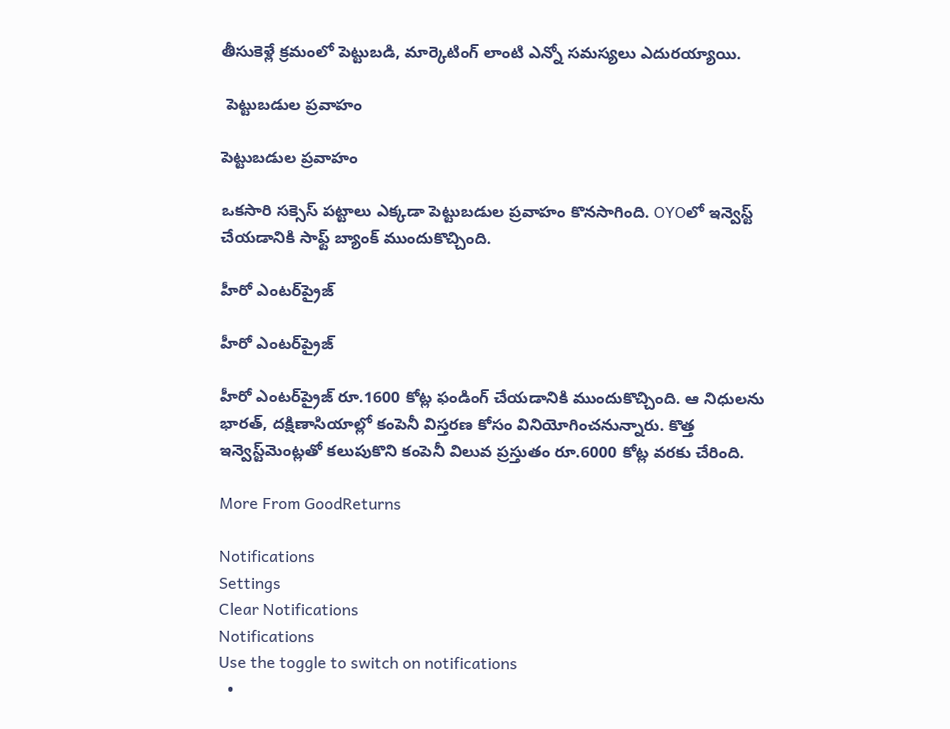తీసుకెళ్లే క్రమంలో పెట్టుబడి, మార్కెటింగ్ లాంటి ఎన్నో సమస్యలు ఎదురయ్యాయి.

 పెట్టుబడుల ప్రవాహం

పెట్టుబడుల ప్రవాహం

ఒకసారి సక్సెస్ పట్టాలు ఎక్కడా పెట్టుబడుల ప్రవాహం కొనసాగింది. OYOలో ఇన్వెస్ట్ చేయడానికి సాఫ్ట్ బ్యాంక్ ముందుకొచ్చింది.

హీరో ఎంటర్‌ప్రైజ్

హీరో ఎంటర్‌ప్రైజ్

హీరో ఎంటర్‌ప్రైజ్ రూ.1600 కోట్ల ఫండింగ్ చేయడానికి ముందుకొచ్చింది. ఆ నిధులను భారత్, దక్షిణాసియాల్లో కంపెనీ విస్తరణ కోసం వినియోగించనున్నారు. కొత్త ఇన్వెస్ట్‌మెంట్లతో కలుపుకొని కంపెనీ విలువ ప్రస్తుతం రూ.6000 కోట్ల వరకు చేరింది.

More From GoodReturns

Notifications
Settings
Clear Notifications
Notifications
Use the toggle to switch on notifications
  •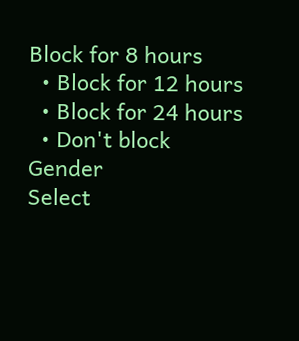Block for 8 hours
  • Block for 12 hours
  • Block for 24 hours
  • Don't block
Gender
Select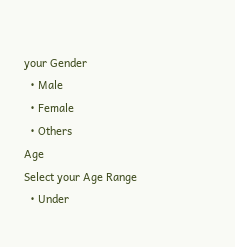your Gender
  • Male
  • Female
  • Others
Age
Select your Age Range
  • Under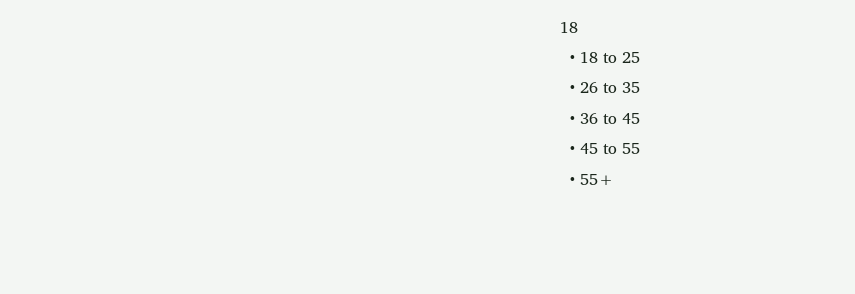18
  • 18 to 25
  • 26 to 35
  • 36 to 45
  • 45 to 55
  • 55+